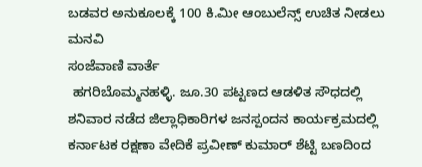ಬಡವರ ಅನುಕೂಲಕ್ಕೆ 100 ಕಿ.ಮೀ ಆಂಬುಲೆನ್ಸ್ ಉಚಿತ ನೀಡಲು ಮನವಿ
ಸಂಜೆವಾಣಿ ವಾರ್ತೆ
 ಹಗರಿಬೊಮ್ಮನಹಳ್ಳಿ. ಜೂ.30 ಪಟ್ಟಣದ ಆಡಳಿತ ಸೌಧದಲ್ಲಿ ಶನಿವಾರ ನಡೆದ ಜಿಲ್ಲಾಧಿಕಾರಿಗಳ ಜನಸ್ಪಂದನ ಕಾರ್ಯಕ್ರಮದಲ್ಲಿ ಕರ್ನಾಟಕ ರಕ್ಷಣಾ ವೇದಿಕೆ ಪ್ರವೀಣ್ ಕುಮಾರ್ ಶೆಟ್ಟಿ ಬಣದಿಂದ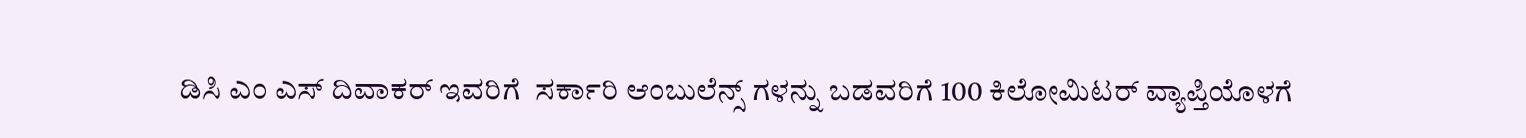ಡಿಸಿ ಎಂ ಎಸ್ ದಿವಾಕರ್ ಇವರಿಗೆ  ಸರ್ಕಾರಿ ಆಂಬುಲೆನ್ಸ್ ಗಳನ್ನು ಬಡವರಿಗೆ 100 ಕಿಲೋಮಿಟರ್ ವ್ಯಾಪ್ತಿಯೊಳಗೆ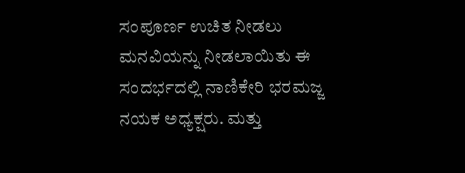ಸಂಪೂರ್ಣ ಉಚಿತ ನೀಡಲು ಮನವಿಯನ್ನು ನೀಡಲಾಯಿತು ಈ ಸಂದರ್ಭದಲ್ಲಿ ನಾಣಿಕೇರಿ ಭರಮಜ್ಜ ನಯಕ ಅಧ್ಯಕ್ಷರು. ಮತ್ತು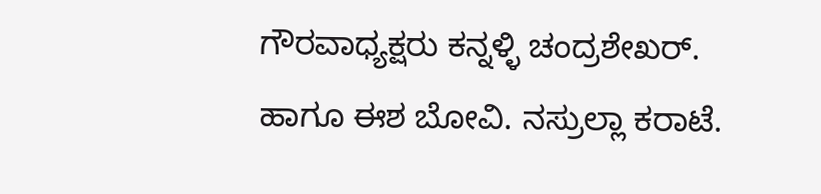ಗೌರವಾಧ್ಯಕ್ಷರು ಕನ್ನಳ್ಳಿ ಚಂದ್ರಶೇಖರ್. ಹಾಗೂ ಈಶ ಬೋವಿ. ನಸ್ರುಲ್ಲಾ ಕರಾಟೆ.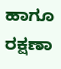ಹಾಗೂ ರಕ್ಷಣಾ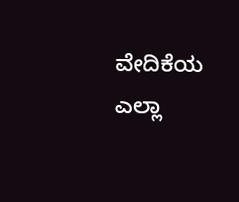ವೇದಿಕೆಯ ಎಲ್ಲಾ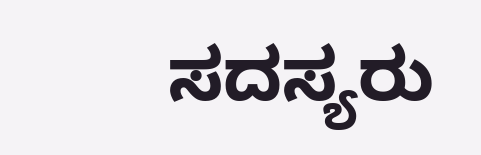ಸದಸ್ಯರು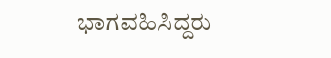ಭಾಗವಹಿಸಿದ್ದರು